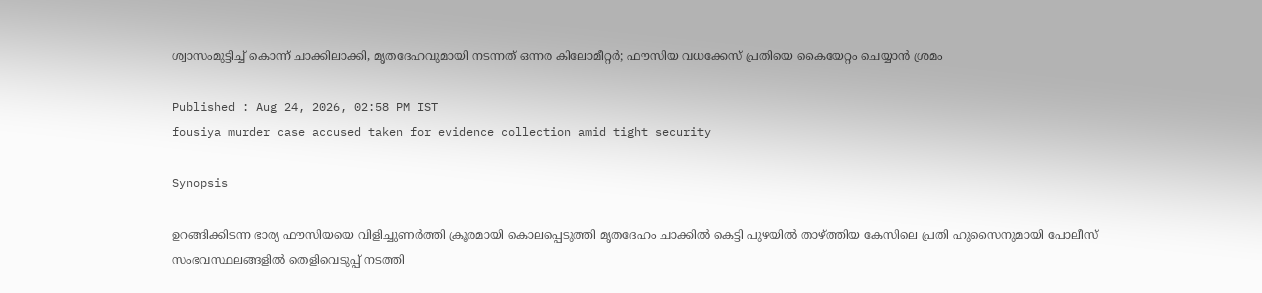ശ്വാസംമുട്ടിച്ച് കൊന്ന് ചാക്കിലാക്കി, മൃതദേഹവുമായി നടന്നത് ഒന്നര കിലോമീറ്റര്‍; ഫൗസിയ വധക്കേസ് പ്രതിയെ കൈയേറ്റം ചെയ്യാന്‍ ശ്രമം

Published : Aug 24, 2026, 02:58 PM IST
fousiya murder case accused taken for evidence collection amid tight security

Synopsis

ഉറങ്ങിക്കിടന്ന ഭാര്യ ഫൗസിയയെ വിളിച്ചുണര്‍ത്തി ക്രൂരമായി കൊലപ്പെടുത്തി മൃതദേഹം ചാക്കില്‍ കെട്ടി പുഴയില്‍ താഴ്ത്തിയ കേസിലെ പ്രതി ഹുസൈനുമായി പോലീസ് സംഭവസ്ഥലങ്ങളില്‍ തെളിവെടുപ്പ് നടത്തി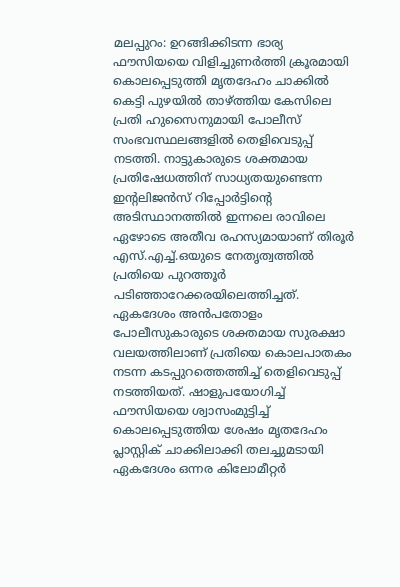മലപ്പുറം: ഉറങ്ങിക്കിടന്ന ഭാര്യ ഫൗസിയയെ വിളിച്ചുണര്‍ത്തി ക്രൂരമായി കൊലപ്പെടുത്തി മൃതദേഹം ചാക്കില്‍ കെട്ടി പുഴയില്‍ താഴ്ത്തിയ കേസിലെ പ്രതി ഹുസൈനുമായി പോലീസ് സംഭവസ്ഥലങ്ങളില്‍ തെളിവെടുപ്പ് നടത്തി. നാട്ടുകാരുടെ ശക്തമായ പ്രതിഷേധത്തിന് സാധ്യതയുണ്ടെന്ന ഇന്‍റലിജന്‍സ് റിപ്പോര്‍ട്ടിന്‍റെ അടിസ്ഥാനത്തില്‍ ഇന്നലെ രാവിലെ ഏഴോടെ അതീവ രഹസ്യമായാണ് തിരൂര്‍ എസ്.എച്ച്.ഒയുടെ നേതൃത്വത്തില്‍ പ്രതിയെ പുറത്തൂര്‍ പടിഞ്ഞാറേക്കരയിലെത്തിച്ചത്. ഏകദേശം അന്‍പതോളം പോലീസുകാരുടെ ശക്തമായ സുരക്ഷാ വലയത്തിലാണ് പ്രതിയെ കൊലപാതകം നടന്ന കടപ്പുറത്തെത്തിച്ച് തെളിവെടുപ്പ് നടത്തിയത്. ഷാളുപയോഗിച്ച് ഫൗസിയയെ ശ്വാസംമുട്ടിച്ച് കൊലപ്പെടുത്തിയ ശേഷം മൃതദേഹം പ്ലാസ്റ്റിക് ചാക്കിലാക്കി തലച്ചുമടായി ഏകദേശം ഒന്നര കിലോമീറ്റര്‍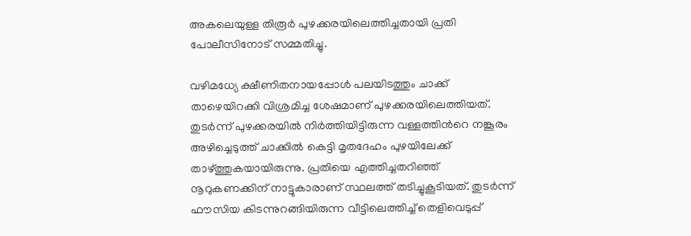അകലെയുള്ള തിരൂര്‍ പുഴക്കരയിലെത്തിച്ചതായി പ്രതി പോലീസിനോട് സമ്മതിച്ചു.

വഴിമധ്യേ ക്ഷീണിതനായപ്പോള്‍ പലയിടത്തും ചാക്ക് താഴെയിറക്കി വിശ്രമിച്ച ശേഷമാണ് പുഴക്കരയിലെത്തിയത്. തുടര്‍ന്ന് പുഴക്കരയില്‍ നിര്‍ത്തിയിട്ടിരുന്ന വള്ളത്തിന്‍റെ നങ്കൂരം അഴിച്ചെടുത്ത് ചാക്കില്‍ കെട്ടി മൃതദേഹം പുഴയിലേക്ക് താഴ്ത്തുകയായിരുന്നു. പ്രതിയെ എത്തിച്ചതറിഞ്ഞ് നൂറുകണക്കിന് നാട്ടുകാരാണ് സ്ഥലത്ത് തടിച്ചുകൂടിയത്. തുടര്‍ന്ന് ഫൗസിയ കിടന്നുറങ്ങിയിരുന്ന വീട്ടിലെത്തിച്ച് തെളിവെടുപ്പ്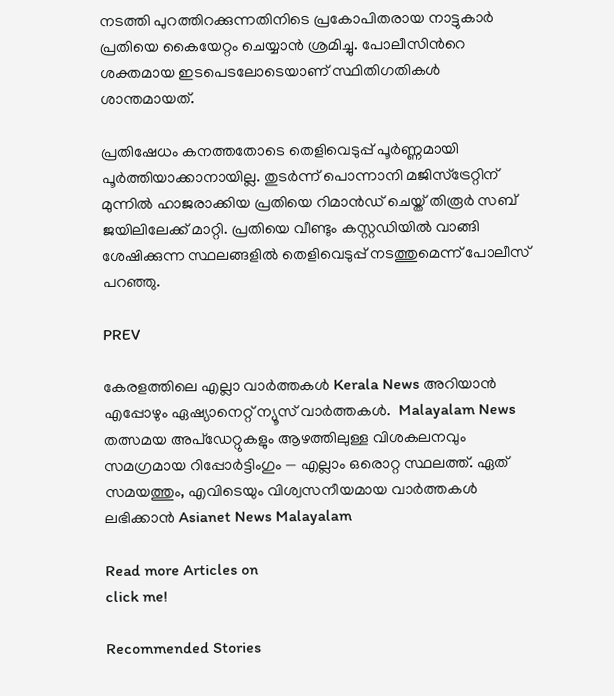നടത്തി പുറത്തിറക്കുന്നതിനിടെ പ്രകോപിതരായ നാട്ടുകാര്‍ പ്രതിയെ കൈയേറ്റം ചെയ്യാന്‍ ശ്രമിച്ചു. പോലീസിന്‍റെ ശക്തമായ ഇടപെടലോടെയാണ് സ്ഥിതിഗതികള്‍ ശാന്തമായത്.

പ്രതിഷേധം കനത്തതോടെ തെളിവെടുപ്പ് പൂര്‍ണ്ണമായി പൂര്‍ത്തിയാക്കാനായില്ല. തുടര്‍ന്ന് പൊന്നാനി മജിസ്ട്രേറ്റിന് മുന്നില്‍ ഹാജരാക്കിയ പ്രതിയെ റിമാന്‍ഡ് ചെയ്ത് തിരൂര്‍ സബ് ജയിലിലേക്ക് മാറ്റി. പ്രതിയെ വീണ്ടും കസ്റ്റഡിയില്‍ വാങ്ങി ശേഷിക്കുന്ന സ്ഥലങ്ങളില്‍ തെളിവെടുപ്പ് നടത്തുമെന്ന് പോലീസ് പറഞ്ഞു.

PREV

കേരളത്തിലെ എല്ലാ വാർത്തകൾ Kerala News അറിയാൻ  എപ്പോഴും ഏഷ്യാനെറ്റ് ന്യൂസ് വാർത്തകൾ.  Malayalam News   തത്സമയ അപ്‌ഡേറ്റുകളും ആഴത്തിലുള്ള വിശകലനവും സമഗ്രമായ റിപ്പോർട്ടിംഗും — എല്ലാം ഒരൊറ്റ സ്ഥലത്ത്. ഏത് സമയത്തും, എവിടെയും വിശ്വസനീയമായ വാർത്തകൾ ലഭിക്കാൻ Asianet News Malayalam

Read more Articles on
click me!

Recommended Stories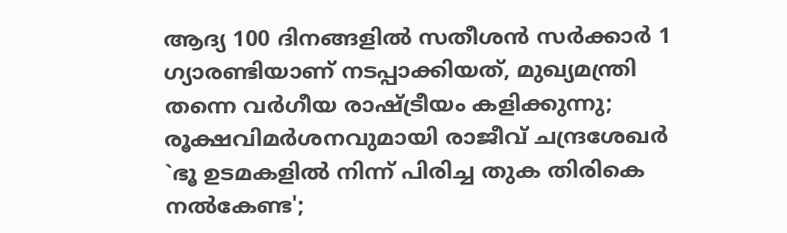ആദ്യ 100 ദിനങ്ങളിൽ സതീശൻ സർക്കാർ 1 ഗ്യാരണ്ടിയാണ് നടപ്പാക്കിയത്, മുഖ്യമന്ത്രി തന്നെ വർഗീയ രാഷ്ട്രീയം കളിക്കുന്നു; രൂക്ഷവിമർശനവുമായി രാജീവ് ചന്ദ്രശേഖർ
`ഭൂ ഉടമകളിൽ നിന്ന് പിരിച്ച തുക തിരികെ നൽകേണ്ട';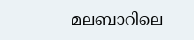മലബാറിലെ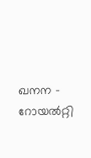ഖനന - റോയൽറ്റി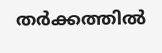തർക്കത്തിൽ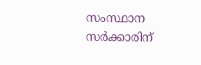സംസ്ഥാന സർക്കാരിന്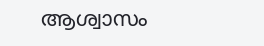ആശ്വാസം